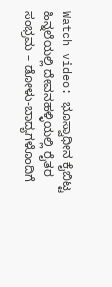Watch video: ಭೂಸ್ವಾಧೀನ ಕೈಬಿಟ್ಟ ಹಿನ್ನಲೆಯಲ್ಲಿ ದೇವನಹಳ್ಳಿಯಲ್ಲಿ ರೈತರ ಸಂಭ್ರಮ – ಡೋಳು-ಬಾದ್ಯಗಳೊಂದಿಗೆ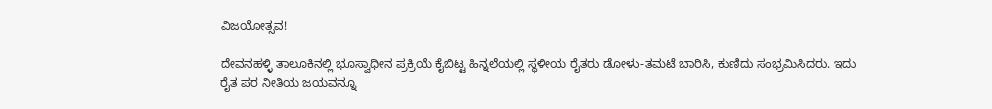ವಿಜಯೋತ್ಸವ!

ದೇವನಹಳ್ಳಿ ತಾಲೂಕಿನಲ್ಲಿ ಭೂಸ್ವಾಧೀನ ಪ್ರಕ್ರಿಯೆ ಕೈಬಿಟ್ಟ ಹಿನ್ನಲೆಯಲ್ಲಿ ಸ್ಥಳೀಯ ರೈತರು ಡೋಳು-ತಮಟೆ ಬಾರಿಸಿ, ಕುಣಿದು ಸಂಭ್ರಮಿಸಿದರು. ಇದು ರೈತ ಪರ ನೀತಿಯ ಜಯವನ್ನೂ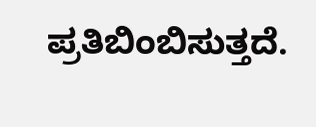ಪ್ರತಿಬಿಂಬಿಸುತ್ತದೆ.